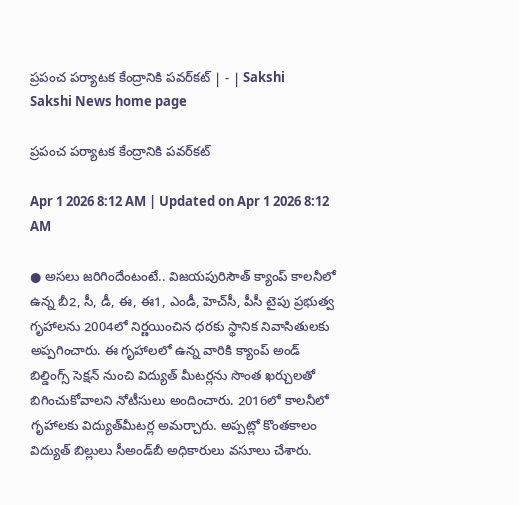ప్రపంచ పర్యాటక కేంద్రానికి పవర్‌కట్‌ | - | Sakshi
Sakshi News home page

ప్రపంచ పర్యాటక కేంద్రానికి పవర్‌కట్‌

Apr 1 2026 8:12 AM | Updated on Apr 1 2026 8:12 AM

● అసలు జరిగిందేంటంటే.. విజయపురిసౌత్‌ క్యాంప్‌ కాలనీలో ఉన్న బీ2, సీ, డీ, ఈ, ఈ1, ఎండీ, హెచ్‌సీ, పీసీ టైపు ప్రభుత్వ గృహాలను 2004లో నిర్ణయించిన ధరకు స్థానిక నివాసితులకు అప్పగించారు. ఈ గృహాలలో ఉన్న వారికి క్యాంప్‌ అండ్‌ బిల్డింగ్స్‌ సెక్షన్‌ నుంచి విద్యుత్‌ మీటర్లను సొంత ఖర్చులతో బిగించుకోవాలని నోటీసులు అందించారు. 2016లో కాలనీలో గృహాలకు విద్యుత్‌మీటర్ల అమర్చారు. అప్పట్లో కొంతకాలం విద్యుత్‌ బిల్లులు సీఅండ్‌బీ అధికారులు వసూలు చేశారు.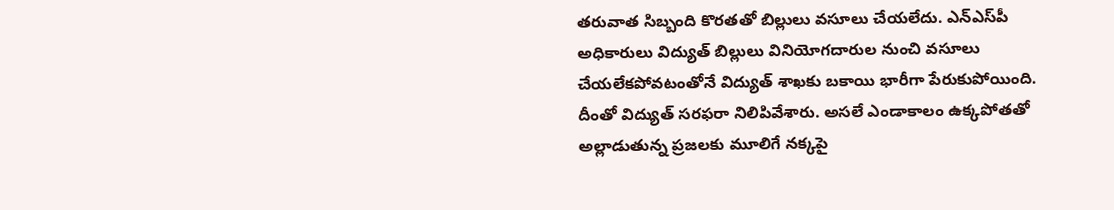తరువాత సిబ్బంది కొరతతో బిల్లులు వసూలు చేయలేదు. ఎన్‌ఎస్‌పీ అధికారులు విద్యుత్‌ బిల్లులు వినియోగదారుల నుంచి వసూలు చేయలేకపోవటంతోనే విద్యుత్‌ శాఖకు బకాయి భారీగా పేరుకుపోయింది. దీంతో విద్యుత్‌ సరఫరా నిలిపివేశారు. అసలే ఎండాకాలం ఉక్కపోతతో అల్లాడుతున్న ప్రజలకు మూలిగే నక్కపై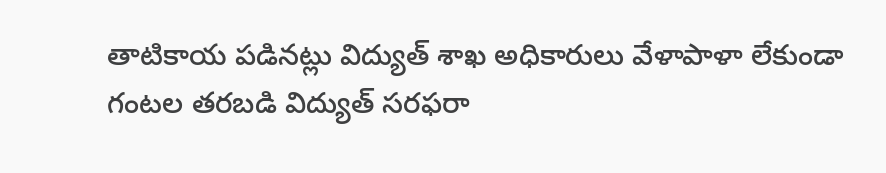తాటికాయ పడినట్లు విద్యుత్‌ శాఖ అధికారులు వేళాపాళా లేకుండా గంటల తరబడి విద్యుత్‌ సరఫరా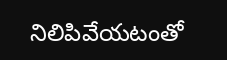నిలిపివేయటంతో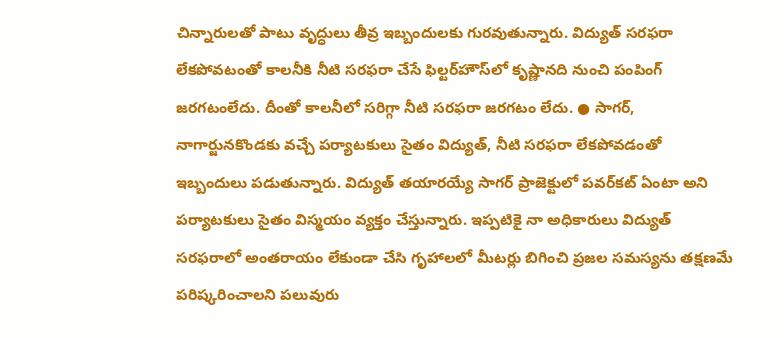చిన్నారులతో పాటు వృద్ధులు తీవ్ర ఇబ్బందులకు గురవుతున్నారు. విద్యుత్‌ సరఫరా లేకపోవటంతో కాలనీకి నీటి సరఫరా చేసే ఫిల్టర్‌హౌస్‌లో కృష్ణానది నుంచి పంపింగ్‌ జరగటంలేదు. దీంతో కాలనీలో సరిగ్గా నీటి సరఫరా జరగటం లేదు. ● సాగర్‌, నాగార్జునకొండకు వచ్చే పర్యాటకులు సైతం విద్యుత్‌, నీటి సరఫరా లేకపోవడంతో ఇబ్బందులు పడుతున్నారు. విద్యుత్‌ తయారయ్యే సాగర్‌ ప్రాజెక్టులో పవర్‌కట్‌ ఏంటా అని పర్యాటకులు సైతం విస్మయం వ్యక్తం చేస్తున్నారు. ఇప్పటికై నా అధికారులు విద్యుత్‌ సరఫరాలో అంతరాయం లేకుండా చేసి గృహాలలో మీటర్లు బిగించి ప్రజల సమస్యను తక్షణమే పరిష్కరించాలని పలువురు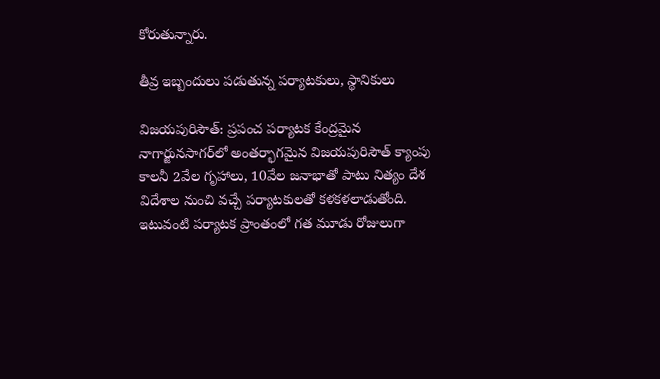కోరుతున్నారు.

తీవ్ర ఇబ్బందులు పడుతున్న పర్యాటకులు, స్థానికులు

విజయపురిసౌత్‌: ప్రపంచ పర్యాటక కేంద్రమైన నాగార్జునసాగర్‌లో అంతర్భాగమైన విజయపురిసౌత్‌ క్యాంపు కాలనీ 2వేల గృహాలు, 10వేల జనాభాతో పాటు నిత్యం దేశ విదేశాల నుంచి వచ్చే పర్యాటకులతో కళకళలాడుతోంది. ఇటువంటి పర్యాటక ప్రాంతంలో గత మూడు రోజులుగా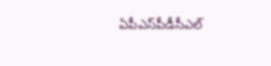ఏపీఎస్‌పీడీసీఎల్‌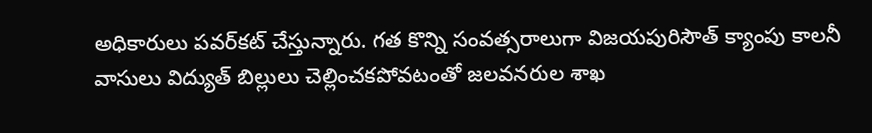అధికారులు పవర్‌కట్‌ చేస్తున్నారు. గత కొన్ని సంవత్సరాలుగా విజయపురిసౌత్‌ క్యాంపు కాలనీ వాసులు విద్యుత్‌ బిల్లులు చెల్లించకపోవటంతో జలవనరుల శాఖ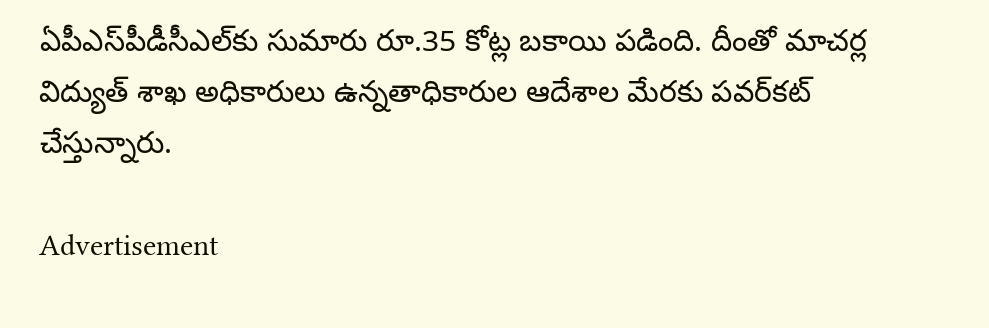ఏపీఎస్‌పీడీసీఎల్‌కు సుమారు రూ.35 కోట్ల బకాయి పడింది. దీంతో మాచర్ల విద్యుత్‌ శాఖ అధికారులు ఉన్నతాధికారుల ఆదేశాల మేరకు పవర్‌కట్‌ చేస్తున్నారు.

Advertisement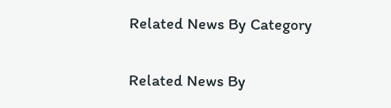Related News By Category

Related News By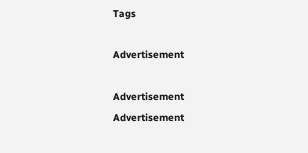Tags

Advertisement

Advertisement
Advertisement